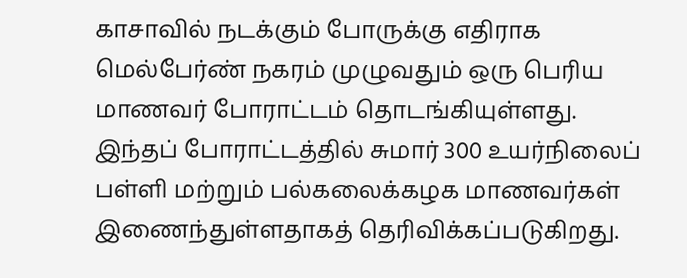காசாவில் நடக்கும் போருக்கு எதிராக மெல்பேர்ண் நகரம் முழுவதும் ஒரு பெரிய மாணவர் போராட்டம் தொடங்கியுள்ளது.
இந்தப் போராட்டத்தில் சுமார் 300 உயர்நிலைப் பள்ளி மற்றும் பல்கலைக்கழக மாணவர்கள் இணைந்துள்ளதாகத் தெரிவிக்கப்படுகிறது.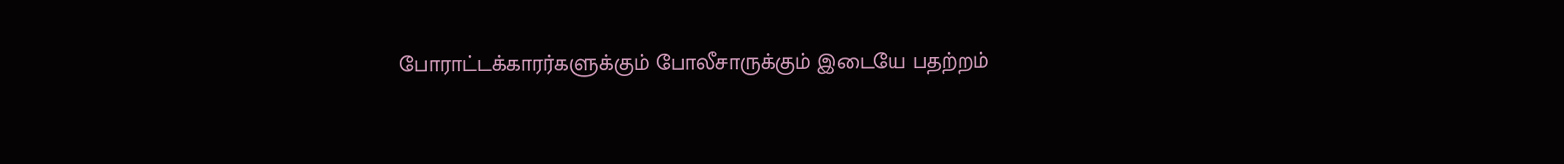போராட்டக்காரர்களுக்கும் போலீசாருக்கும் இடையே பதற்றம்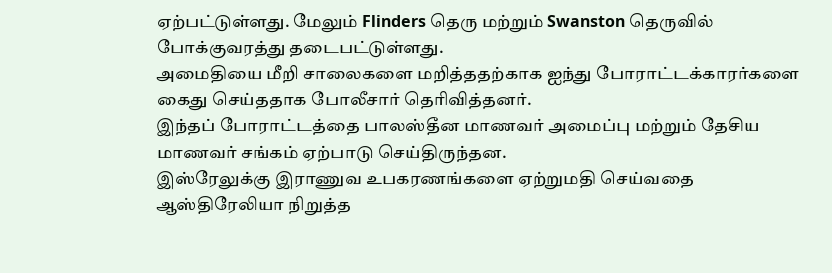ஏற்பட்டுள்ளது. மேலும் Flinders தெரு மற்றும் Swanston தெருவில் போக்குவரத்து தடைபட்டுள்ளது.
அமைதியை மீறி சாலைகளை மறித்ததற்காக ஐந்து போராட்டக்காரர்களை கைது செய்ததாக போலீசார் தெரிவித்தனர்.
இந்தப் போராட்டத்தை பாலஸ்தீன மாணவர் அமைப்பு மற்றும் தேசிய மாணவர் சங்கம் ஏற்பாடு செய்திருந்தன.
இஸ்ரேலுக்கு இராணுவ உபகரணங்களை ஏற்றுமதி செய்வதை ஆஸ்திரேலியா நிறுத்த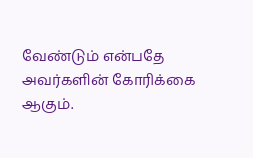வேண்டும் என்பதே அவர்களின் கோரிக்கை ஆகும்.